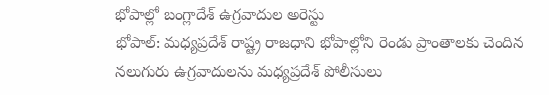భోపాల్లో బంగ్లాదేశ్ ఉగ్రవాదుల అరెస్టు
భోపాల్: మధ్యప్రదేశ్ రాష్ట్ర రాజధాని భోపాల్లోని రెండు ప్రాంతాలకు చెందిన నలుగురు ఉగ్రవాదులను మధ్యప్రదేశ్ పోలీసులు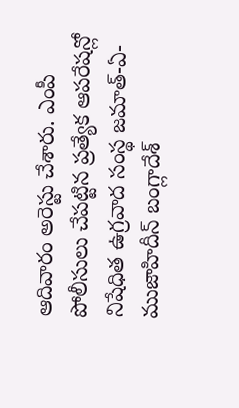ఆదివారం అరెస్టు చేశారు. ఎంపీ పోలీసులు చేపట్టిన ప్రత్యేక ఆపరేషన్లో నిషేధిత ఉగ్రవాద సంస్థ జమాత్-ఏ-ముజాహిదీన్ బంగ్లాదేశ్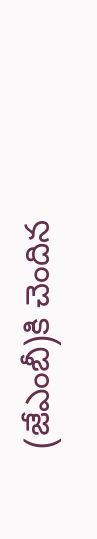(జేఎంబీ)కి చెందిన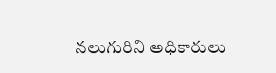నలుగురిని అధికారులు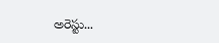అరెస్టు...